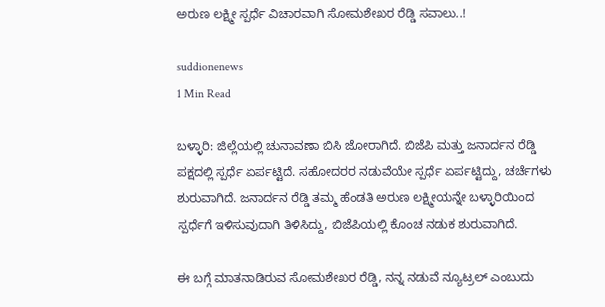ಅರುಣ ಲಕ್ಷ್ಮೀ ಸ್ಪರ್ಧೆ ವಿಚಾರವಾಗಿ ಸೋಮಶೇಖರ ರೆಡ್ಡಿ ಸವಾಲು..!

suddionenews
1 Min Read

ಬಳ್ಳಾರಿ: ಜಿಲ್ಲೆಯಲ್ಲಿ ಚುನಾವಣಾ ಬಿಸಿ ಜೋರಾಗಿದೆ. ಬಿಜೆಪಿ ಮತ್ತು ಜನಾರ್ದನ ರೆಡ್ಡಿ ಪಕ್ಷದಲ್ಲಿ ಸ್ಪರ್ಧೆ ಏರ್ಪಟ್ಟಿದೆ. ಸಹೋದರರ ನಡುವೆಯೇ ಸ್ಪರ್ಧೆ ಏರ್ಪಟ್ಟಿದ್ದು, ಚರ್ಚೆಗಳು ಶುರುವಾಗಿದೆ. ಜನಾರ್ದನ ರೆಡ್ಡಿ ತಮ್ಮ ಹೆಂಡತಿ ಅರುಣ ಲಕ್ಷ್ಮೀಯನ್ನೇ ಬಳ್ಳಾರಿಯಿಂದ ಸ್ಪರ್ಧೆಗೆ ಇಳಿಸುವುದಾಗಿ ತಿಳಿಸಿದ್ದು, ಬಿಜೆಪಿಯಲ್ಲಿ ಕೊಂಚ ನಡುಕ ಶುರುವಾಗಿದೆ.

ಈ ಬಗ್ಗೆ ಮಾತನಾಡಿರುವ ಸೋಮಶೇಖರ ರೆಡ್ಡಿ, ನನ್ನ ನಡುವೆ ನ್ಯೂಟ್ರಲ್ ಎಂಬುದು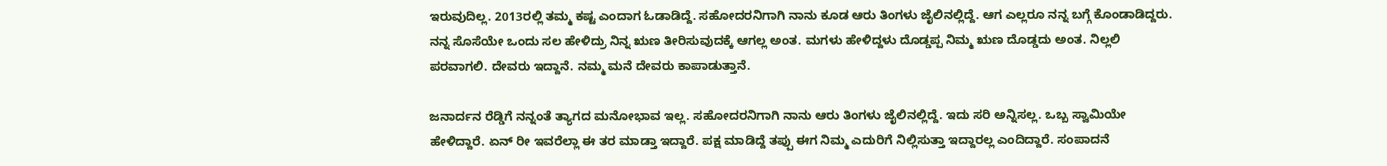ಇರುವುದಿಲ್ಲ. 2013ರಲ್ಲಿ ತಮ್ಮ ಕಷ್ಟ ಎಂದಾಗ ಓಡಾಡಿದ್ದೆ. ಸಹೋದರನಿಗಾಗಿ ನಾನು ಕೂಡ ಆರು ತಿಂಗಳು ಜೈಲಿನಲ್ಲಿದ್ದೆ. ಆಗ ಎಲ್ಲರೂ ನನ್ನ ಬಗ್ಗೆ ಕೊಂಡಾಡಿದ್ದರು. ನನ್ನ ಸೊಸೆಯೇ ಒಂದು ಸಲ ಹೇಳಿದ್ರು ನಿನ್ನ ಋಣ ತೀರಿಸುವುದಕ್ಕೆ ಆಗಲ್ಲ ಅಂತ. ಮಗಳು ಹೇಳಿದ್ದಳು ದೊಡ್ಡಪ್ಪ ನಿಮ್ಮ ಋಣ ದೊಡ್ಡದು ಅಂತ. ನಿಲ್ಲಲಿ ಪರವಾಗಲಿ. ದೇವರು ಇದ್ದಾನೆ. ನಮ್ಮ ಮನೆ ದೇವರು ಕಾಪಾಡುತ್ತಾನೆ.

ಜನಾರ್ದನ ರೆಡ್ಡಿಗೆ ನನ್ನಂತೆ ತ್ಯಾಗದ ಮನೋಭಾವ ಇಲ್ಲ. ಸಹೋದರನಿಗಾಗಿ ನಾನು ಆರು ತಿಂಗಳು ಜೈಲಿನಲ್ಲಿದ್ದೆ. ಇದು ಸರಿ ಅನ್ನಿಸಲ್ಲ. ಒಬ್ಬ ಸ್ವಾಮಿಯೇ ಹೇಳಿದ್ದಾರೆ. ಏನ್ ರೀ ಇವರೆಲ್ಲಾ ಈ ತರ ಮಾಡ್ತಾ ಇದ್ದಾರೆ. ಪಕ್ಷ ಮಾಡಿದ್ದೆ ತಪ್ಪು ಈಗ ನಿಮ್ಮ ಎದುರಿಗೆ ನಿಲ್ಲಿಸುತ್ತಾ ಇದ್ದಾರಲ್ಲ ಎಂದಿದ್ದಾರೆ. ಸಂಪಾದನೆ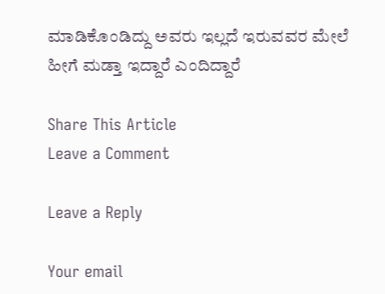ಮಾಡಿಕೊಂಡಿದ್ದು ಅವರು ಇಲ್ಲದೆ ಇರುವವರ ಮೇಲೆ ಹೀಗೆ ಮಡ್ತಾ ಇದ್ದಾರೆ ಎಂದಿದ್ದಾರೆ

Share This Article
Leave a Comment

Leave a Reply

Your email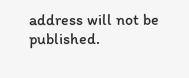address will not be published.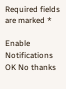Required fields are marked *

Enable Notifications OK No thanks